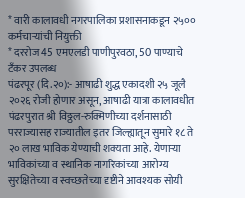* वारी कालावधी नगरपालिका प्रशासनाकडून २५०० कर्मचाऱ्यांची नियुक्ती
* दररोज 45 एमएलडी पाणीपुरवठा, 50 पाण्याचे टँकर उपलब्ध
पंढरपूर (दि.२०):- आषाढी शुद्ध एकादशी २५ जूलै २०२६ रोजी होणार असून, आषाढी यात्रा कालावधीत पंढरपुरात श्री विठ्ठल-रुक्मिणीच्या दर्शनासाठी परराज्यासह राज्यातील इतर जिल्ह्यातून सुमारे १८ ते २० लाख भाविक येण्याची शक्यता आहे. येणाऱ्या भाविकांच्या व स्थानिक नागरिकांच्या आरोग्य सुरक्षितेच्या व स्वच्छतेच्या दृष्टीने आवश्यक सोयी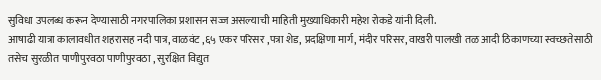सुविधा उपलब्ध करून देण्यासाठी नगरपालिका प्रशासन सज्ज असल्याची माहिती मुख्याधिकारी महेश रोकडे यांनी दिली.
आषाढी यात्रा कालावधीत शहरासह नदी पात्र, वाळवंट ,६५ एकर परिसर ,पत्रा शेड, प्रदक्षिणा मार्ग, मंदीर परिसर, वाखरी पालखी तळ आदी ठिकाणच्या स्वच्छतेसाठी तसेच सुरळीत पाणीपुरवठा पाणीपुरवठा , सुरक्षित विद्युत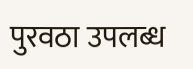पुरवठा उपलब्ध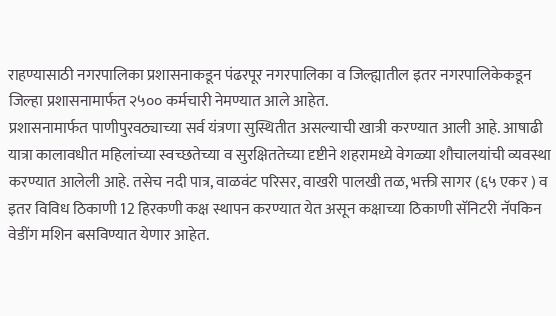राहण्यासाठी नगरपालिका प्रशासनाकडून पंढरपूर नगरपालिका व जिल्ह्यातील इतर नगरपालिकेकडून जिल्हा प्रशासनामार्फत २५०० कर्मचारी नेमण्यात आले आहेत.
प्रशासनामार्फत पाणीपुरवठ्याच्या सर्व यंत्रणा सुस्थितीत असल्याची खात्री करण्यात आली आहे. आषाढी यात्रा कालावधीत महिलांच्या स्वच्छतेच्या व सुरक्षिततेच्या दृष्टीने शहरामध्ये वेगळ्या शौचालयांची व्यवस्था करण्यात आलेली आहे. तसेच नदी पात्र, वाळवंट परिसर, वाखरी पालखी तळ, भक्ती सागर (६५ एकर ) व इतर विविध ठिकाणी 12 हिरकणी कक्ष स्थापन करण्यात येत असून कक्षाच्या ठिकाणी सॅनिटरी नॅपकिन वेडींग मशिन बसविण्यात येणार आहेत.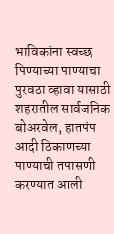भाविकांना स्वच्छ पिण्याच्या पाण्याचा पुरवठा व्हावा यासाठी शहरातील सार्वजनिक बोअरवेल, हातपंप आदी ठिकाणच्या पाण्याची तपासणी करण्यात आली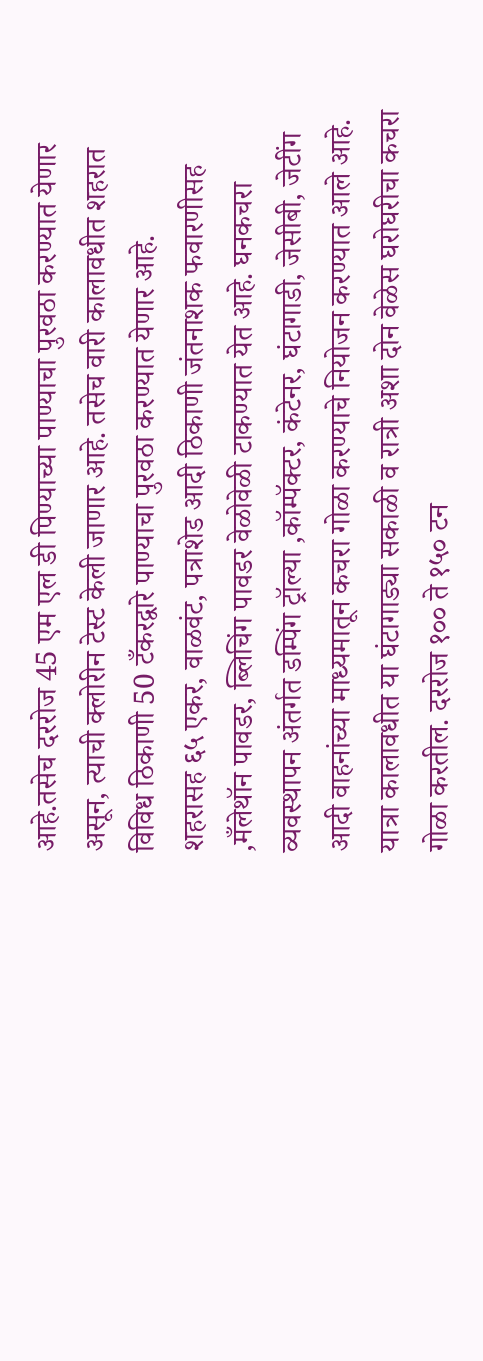आहे.तसेच दररोज 45 एम एल डी पिण्याच्या पाण्याचा पुरवठा करण्यात येणार असून, त्याची क्लोरीन टेस्ट केली जाणार आहे. तसेच वारी कालावधीत शहरात विविध ठिकाणी 50 टँकरद्वारे पाण्याचा पुरवठा करण्यात येणार आहे.
शहरासह ६५ एकर, वाळवंट, पत्राशेड आदी ठिकाणी जंतनाशक फवारणीसह ,मँलेथॉन पावडर, ब्लिचिंग पावडर वेळोवेळी टाकण्यात येत आहे. घनकचरा व्यवस्थापन अंतर्गत डम्पिंग ट्रॉल्या ,कॉम्पॅक्टर, कंटेनर, घंटागाडी, जेसीबी, जेटींग आदी वाहनांच्या माध्यमातून कचरा गोळा करण्याचे नियोजन करण्यात आले आहे. यात्रा कालावधीत या घंटागाड्या सकाळी व रात्री अशा दोन वेळेस घरोघरीचा कचरा गोळा करतील. दररोज १०० ते १५० टन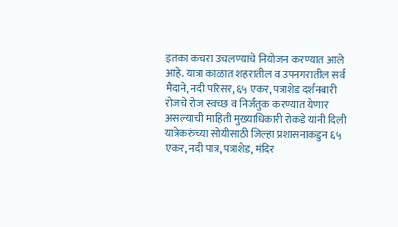इतका कचरा उचलण्याचे नियोजन करण्यात आले आहे. यात्रा काळात शहरातील व उपनगरातील सर्व मैदाने, नदी परिसर, ६५ एकर, पत्राशेड दर्शनबारी रोजचे रोज स्वच्छ व निर्जंतुक करण्यात येणार असल्याची माहिती मुख्याधिकारी रोकडे यांनी दिली
यात्रेकरुंच्या सोयीसाठी जिल्हा प्रशासनाकडुन ६५ एकर, नदी पात्र, पत्राशेड, मंदिर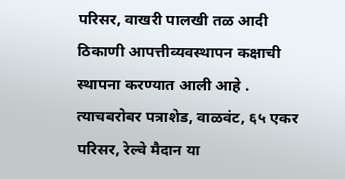परिसर, वाखरी पालखी तळ आदी ठिकाणी आपत्तीव्यवस्थापन कक्षाची स्थापना करण्यात आली आहे . त्याचबरोबर पत्राशेड, वाळवंट, ६५ एकर परिसर, रेल्वे मैदान या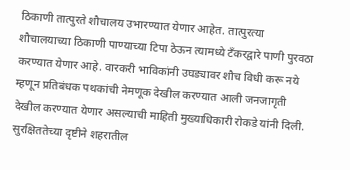ठिकाणी तात्पुरते शौचालय उभारण्यात येणार आहेत. तात्पुरत्या शौचालयाच्या ठिकाणी पाण्याच्या टिपा ठेऊन त्यामध्ये टँकरद्वारे पाणी पुरवठा करण्यात येणार आहे. वारकरी भाविकांनी उघड्यावर शौच विधी करू नये म्हणून प्रतिबंधक पथकांची नेमणूक देखील करण्यात आली जनजागृती देखील करण्यात येणार असल्याची माहिती मुख्याधिकारी रोकडे यांनी दिली.
सुरक्षिततेच्या दृष्टीने शहरातील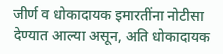जीर्ण व धोकादायक इमारतींना नोटीसा देण्यात आल्या असून, अति धोकादायक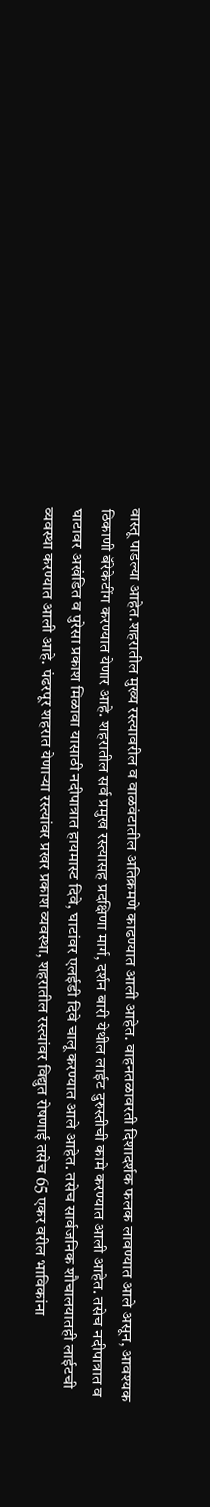वास्तू पाडल्या आहेत.शहरातील मुख्य रस्त्यावरील व वाळवंटातील अतिक्रमणे काढण्यात आली आहेत. वाहनतळावरती दिशादर्शक फलक लावण्यात आले असून, आवश्यक ठिकाणी बॅरेकेटींग करण्यात येणार आहे. शहरातील सर्व प्रमुख रस्त्यासह प्रदक्षिणा मार्ग, दर्शन बारी येथील लाईट दुरुस्तीची कामे करण्यात आली आहेत. तसेच नदीपात्रात व घाटावर अखंडित व पुरेसा प्रकाश मिळावा यासाठी नदीपात्रात हायमास्ट दिवे, घाटांवर एलईडी दिवे चालू करण्यात आले आहेत. तसेच सार्वजनिक शौचालयातही लाईटची व्यवस्था करण्यात आली आहे. पंढरपूर शहरात येणाऱ्या रस्त्यांवर प्रखर प्रकाश व्यवस्था, शहरातील रस्त्यांवर विद्युत रोषणाई तसेच 65 एकर वरील भाविकांना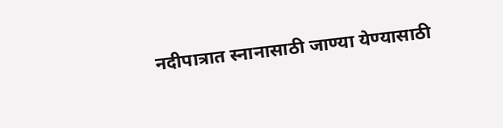नदीपात्रात स्नानासाठी जाण्या येण्यासाठी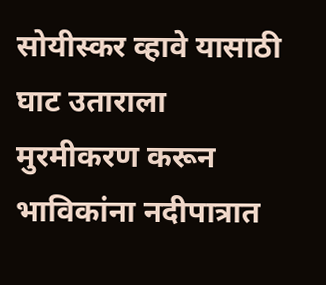सोयीस्कर व्हावे यासाठी घाट उताराला मुरमीकरण करून भाविकांना नदीपात्रात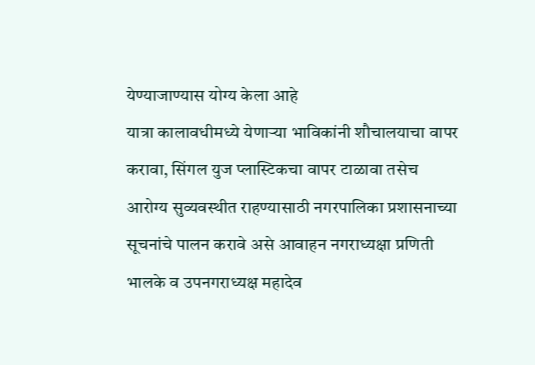येण्याजाण्यास योग्य केला आहे
यात्रा कालावधीमध्ये येणाऱ्या भाविकांनी शौचालयाचा वापर करावा, सिंगल युज प्लास्टिकचा वापर टाळावा तसेच आरोग्य सुव्यवस्थीत राहण्यासाठी नगरपालिका प्रशासनाच्या सूचनांचे पालन करावे असे आवाहन नगराध्यक्षा प्रणिती भालके व उपनगराध्यक्ष महादेव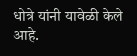धोत्रे यांनी यावेळी केले आहे.